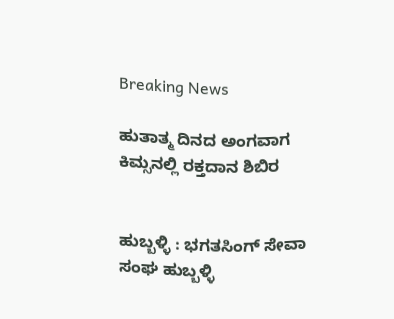Breaking News

ಹುತಾತ್ಮ ದಿನದ ಅಂಗವಾಗ ಕಿಮ್ಸನಲ್ಲಿ ರಕ್ತದಾನ ಶಿಬಿರ


ಹುಬ್ಬಳ್ಳಿ : ಭಗತಸಿಂಗ್ ಸೇವಾ ಸಂಘ ಹುಬ್ಬಳ್ಳಿ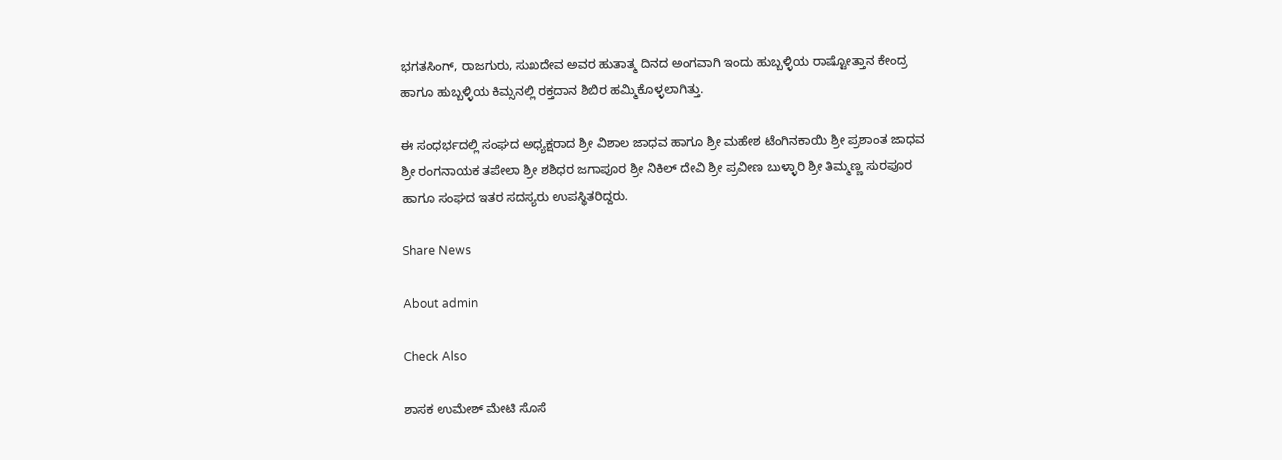ಭಗತಸಿಂಗ್, ರಾಜಗುರು, ಸುಖದೇವ ಅವರ ಹುತಾತ್ಮ ದಿನದ ಅಂಗವಾಗಿ ಇಂದು ಹುಬ್ಬಳ್ಳಿಯ ರಾಷ್ಟೋತ್ತಾನ ಕೇಂದ್ರ ಹಾಗೂ ಹುಬ್ಬಳ್ಳಿಯ ಕಿಮ್ಸನಲ್ಲಿ ರಕ್ತದಾನ ಶಿಬಿರ ಹಮ್ಮಿಕೊಳ್ಳಲಾಗಿತ್ತು.

ಈ ಸಂಧರ್ಭದಲ್ಲಿ ಸಂಘದ ಅಧ್ಯಕ್ಷರಾದ ಶ್ರೀ ವಿಶಾಲ ಜಾಧವ ಹಾಗೂ ಶ್ರೀ ಮಹೇಶ ಟೆಂಗಿನಕಾಯಿ ಶ್ರೀ ಪ್ರಶಾಂತ ಜಾಧವ ಶ್ರೀ ರಂಗನಾಯಕ ತಪೇಲಾ ಶ್ರೀ ಶಶಿಧರ ಜಗಾಪೂರ ಶ್ರೀ ನಿಕಿಲ್ ದೇವಿ ಶ್ರೀ ಪ್ರವೀಣ ಬುಳ್ಳಾರಿ ಶ್ರೀ ತಿಮ್ಮಣ್ಣ ಸುರಪೂರ ಹಾಗೂ ಸಂಘದ ಇತರ ಸದಸ್ಯರು ಉಪಸ್ಥಿತರಿದ್ದರು.

Share News

About admin

Check Also

ಶಾಸಕ ಉಮೇಶ್ ಮೇಟಿ ಸೊಸೆ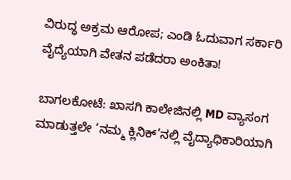ವಿರುದ್ಧ ಅಕ್ರಮ ಆರೋಪ; ಎಂಡಿ ಓದುವಾಗ ಸರ್ಕಾರಿ ವೈದ್ಯೆಯಾಗಿ ವೇತನ ಪಡೆದರಾ ಅಂಕಿತಾ!

ಬಾಗಲಕೋಟೆ: ಖಾಸಗಿ ಕಾಲೇಜಿನಲ್ಲಿ MD ವ್ಯಾಸಂಗ ಮಾಡುತ್ತಲೇ ‘ನಮ್ಮ ಕ್ಲಿನಿಕ್’ನಲ್ಲಿ ವೈದ್ಯಾಧಿಕಾರಿಯಾಗಿ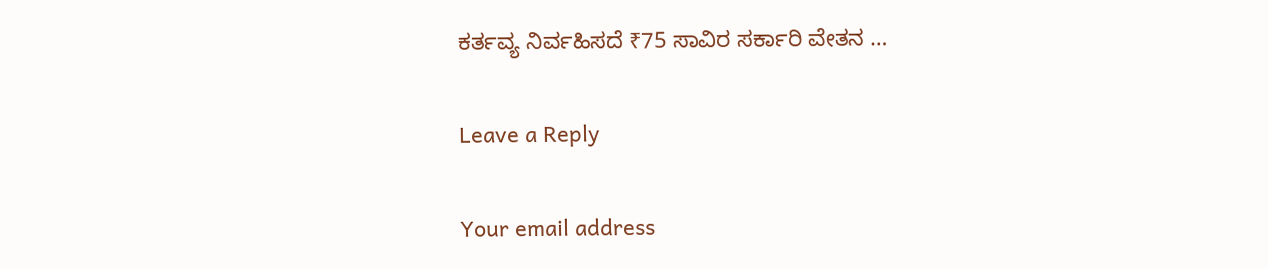ಕರ್ತವ್ಯ ನಿರ್ವಹಿಸದೆ ₹75 ಸಾವಿರ ಸರ್ಕಾರಿ ವೇತನ …

Leave a Reply

Your email address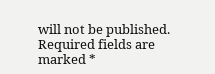will not be published. Required fields are marked *